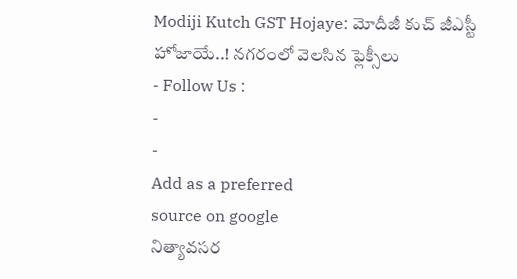Modiji Kutch GST Hojaye: మోదీజీ కుచ్ జీఎస్టీ హోజాయే..! నగరంలో వెలసిన ఫ్లెక్సీలు
- Follow Us :
-
-
Add as a preferred
source on google
నిత్యావసర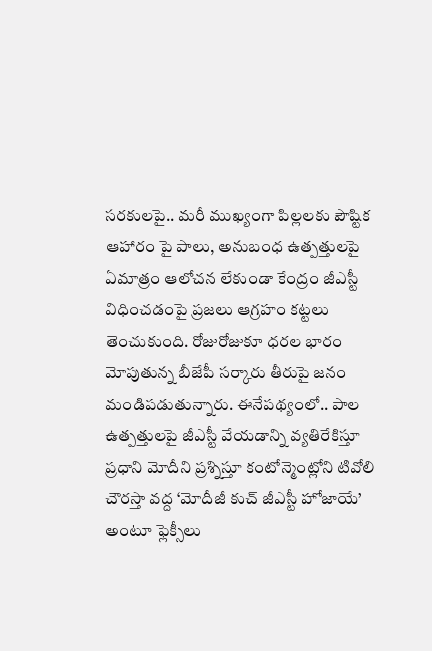సరకులపై.. మరీ ముఖ్యంగా పిల్లలకు పౌష్టిక ఆహారం పై పాలు, అనుబంధ ఉత్పత్తులపై ఏమాత్రం ఆలోచన లేకుండా కేంద్రం జీఎస్టీ విధించడంపై ప్రజలు ఆగ్రహం కట్టలు తెంచుకుంది. రోజురోజుకూ ధరల భారం మోపుతున్న బీజేపీ సర్కారు తీరుపై జనం మండిపడుతున్నారు. ఈనేపథ్యంలో.. పాల ఉత్పత్తులపై జీఎస్టీ వేయడాన్ని వ్యతిరేకిస్తూ ప్రధాని మోదీని ప్రశ్నిస్తూ కంటోన్మెంట్లోని టివోలి చౌరస్తా వద్ద ‘మోదీజీ కుచ్ జీఎస్టీ హోజాయే’ అంటూ ఫ్లెక్సీలు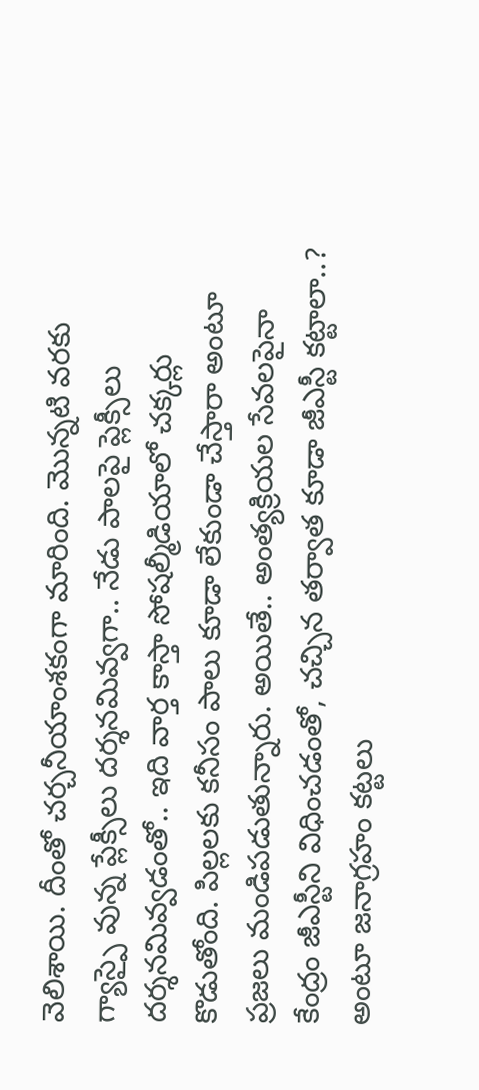వెలిశాయి. దీంతో చర్చనీయాంశకంగా మారింది. మొన్నటి వరకు గ్యాస్పై వున్న ప్లేక్సీలు దర్శనమివ్వగా.. నేడు పాలపై ప్లెక్సీలు దర్శనమివ్వడంతో.. ఇది వార్త కాస్తా సోషల్మీడియాలో చక్కర్లు కొడుతోంది. పిల్లలకు కనీసం పాలు కూడా లేకుండా చేస్తారా అంటూ ప్రజలు మండిపడుతున్నారు. అయితే.. అంత్యక్రియల సేవలపైనా కేంద్రం జీఎస్టీని విధించడంతో, చచ్చిన తర్వాత కూడా జీఎస్టీ కట్టాలా..? అంటూ జనాగ్రహం కట్టలు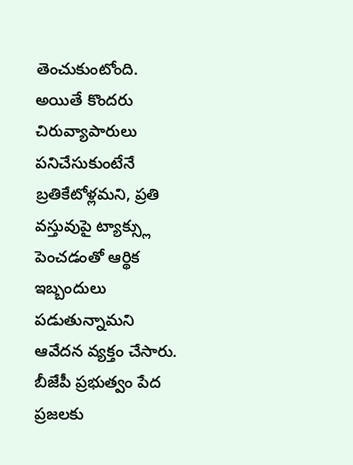తెంచుకుంటోంది.
అయితే కొందరు చిరువ్యాపారులు పనిచేసుకుంటేనే బ్రతికేటోళ్లమని, ప్రతి వస్తువుపై ట్యాక్స్లు పెంచడంతో ఆర్థిక ఇబ్బందులు పడుతున్నామని ఆవేదన వ్యక్తం చేసారు. బీజేపీ ప్రభుత్వం పేద ప్రజలకు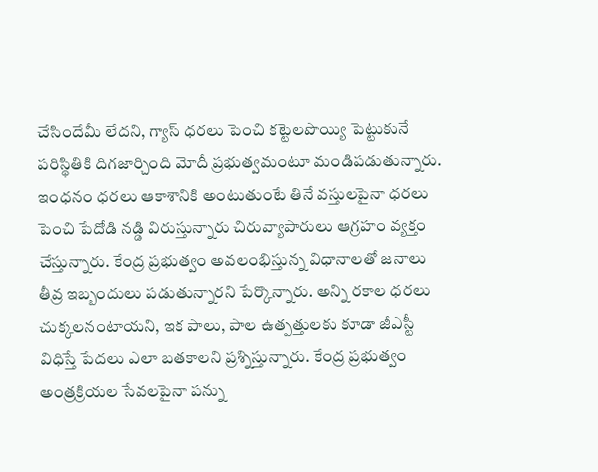చేసిందేమీ లేదని, గ్యాస్ ధరలు పెంచి కట్టెలపొయ్యి పెట్టుకునే పరిస్థితికి దిగజార్చింది మోదీ ప్రభుత్వమంటూ మండిపడుతున్నారు. ఇంధనం ధరలు ఆకాశానికి అంటుతుంటే తినే వస్తులపైనా ధరలు పెంచి పేదోడి నడ్డి విరుస్తున్నారు చిరువ్యాపారులు ఆగ్రహం వ్యక్తం చేస్తున్నారు. కేంద్ర ప్రభుత్వం అవలంభిస్తున్న విధానాలతో జనాలు తీవ్ర ఇబ్బందులు పడుతున్నారని పేర్కొన్నారు. అన్ని రకాల ధరలు చుక్కలనంటాయని, ఇక పాలు, పాల ఉత్పత్తులకు కూడా జీఎస్టీ విధిస్తే పేదలు ఎలా బతకాలని ప్రశ్నిస్తున్నారు. కేంద్ర ప్రభుత్వం అంత్రక్రియల సేవలపైనా పన్ను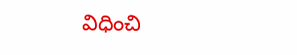విధించి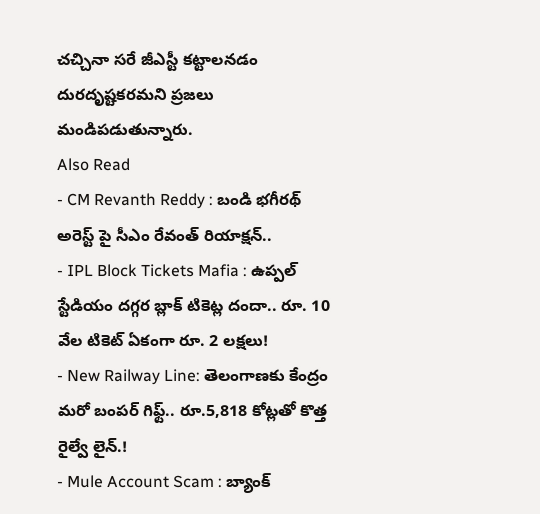చచ్చినా సరే జీఎస్టీ కట్టాలనడం దురదృష్టకరమని ప్రజలు మండిపడుతున్నారు.
Also Read
- CM Revanth Reddy : బండి భగీరథ్ అరెస్ట్ పై సీఎం రేవంత్ రియాక్షన్..
- IPL Block Tickets Mafia : ఉప్పల్ స్టేడియం దగ్గర బ్లాక్ టికెట్ల దందా.. రూ. 10 వేల టికెట్ ఏకంగా రూ. 2 లక్షలు!
- New Railway Line: తెలంగాణకు కేంద్రం మరో బంపర్ గిఫ్ట్.. రూ.5,818 కోట్లతో కొత్త రైల్వే లైన్.!
- Mule Account Scam : బ్యాంక్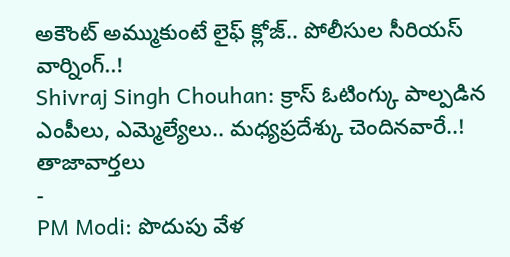అకౌంట్ అమ్ముకుంటే లైఫ్ క్లోజ్.. పోలీసుల సీరియస్ వార్నింగ్..!
Shivraj Singh Chouhan: క్రాస్ ఓటింగ్కు పాల్పడిన ఎంపీలు, ఎమ్మెల్యేలు.. మధ్యప్రదేశ్కు చెందినవారే..!
తాజావార్తలు
-
PM Modi: పొదుపు వేళ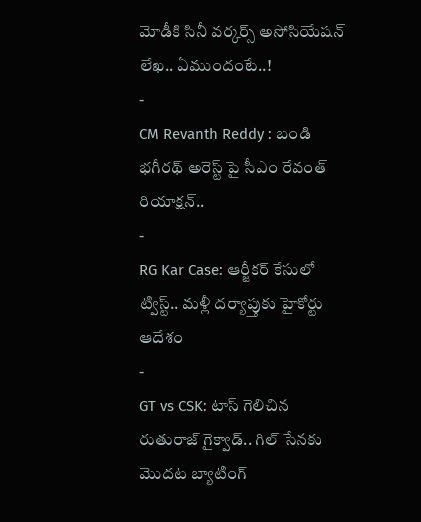మోడీకి సినీ వర్కర్స్ అసోసియేషన్ లేఖ.. ఏముందంటే..!
-
CM Revanth Reddy : బండి భగీరథ్ అరెస్ట్ పై సీఎం రేవంత్ రియాక్షన్..
-
RG Kar Case: ఆర్జీకర్ కేసులో ట్విస్ట్.. మళ్లీ దర్యాప్తుకు హైకోర్టు ఆదేశం
-
GT vs CSK: టాస్ గెలిచిన రుతురాజ్ గైక్వాడ్.. గిల్ సేనకు మొదట బ్యాటింగ్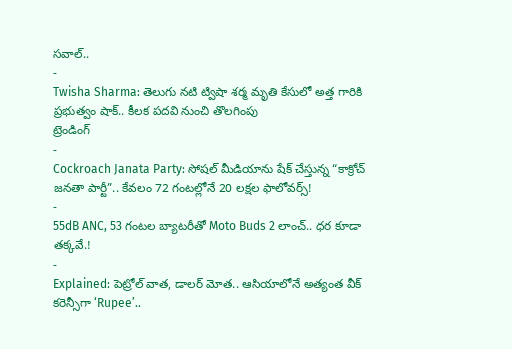సవాల్..
-
Twisha Sharma: తెలుగు నటి ట్విషా శర్మ మృతి కేసులో అత్త గారికి ప్రభుత్వం షాక్.. కీలక పదవి నుంచి తొలగింపు
ట్రెండింగ్
-
Cockroach Janata Party: సోషల్ మీడియాను షేక్ చేస్తున్న “కాక్రోచ్ జనతా పార్టీ”.. కేవలం 72 గంటల్లోనే 20 లక్షల ఫాలోవర్స్!
-
55dB ANC, 53 గంటల బ్యాటరీతో Moto Buds 2 లాంచ్.. ధర కూడా తక్కవే.!
-
Explained: పెట్రోల్ వాత, డాలర్ మోత.. ఆసియాలోనే అత్యంత వీక్ కరెన్సీగా ‘Rupee’..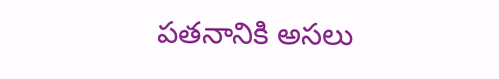పతనానికి అసలు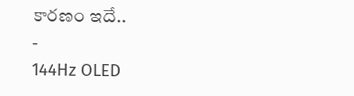కారణం ఇదే..
-
144Hz OLED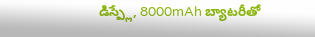డిస్ప్లే, 8000mAh బ్యాటరీతో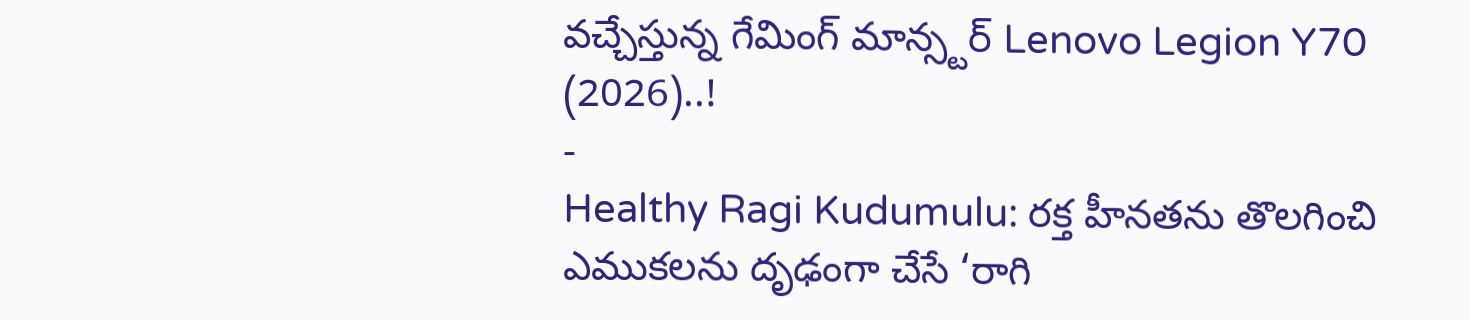వచ్చేస్తున్న గేమింగ్ మాన్స్టర్ Lenovo Legion Y70 (2026)..!
-
Healthy Ragi Kudumulu: రక్త హీనతను తొలగించి ఎముకలను దృఢంగా చేసే ‘రాగి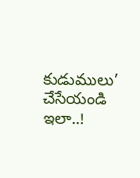కుడుములు’ చేసేయండి ఇలా..!